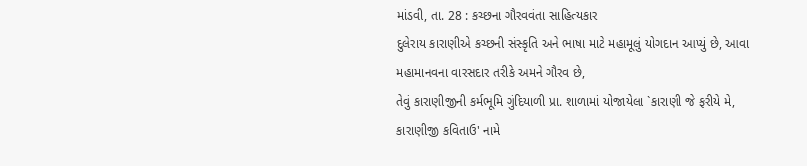માંડવી, તા. 28 : કચ્છના ગૌરવવંતા સાહિત્યકાર
દુલેરાય કારાણીએ કચ્છની સંસ્કૃતિ અને ભાષા માટે મહામૂલું યોગદાન આપ્યું છે, આવા મહામાનવના વારસદાર તરીકે અમને ગૌરવ છે,
તેવું કારાણીજીની કર્મભૂમિ ગુંદિયાળી પ્રા. શાળામાં યોજાયેલા `કારાણી જે ફરીયે મે, કારાણીજી કવિતાઉ' નામે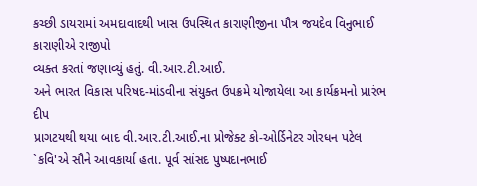કચ્છી ડાયરામાં અમદાવાદથી ખાસ ઉપસ્થિત કારાણીજીના પૌત્ર જયદેવ વિનુભાઈ કારાણીએ રાજીપો
વ્યક્ત કરતાં જણાવ્યું હતું. વી.આર.ટી.આઈ.
અને ભારત વિકાસ પરિષદ-માંડવીના સંયુક્ત ઉપક્રમે યોજાયેલા આ કાર્યક્રમનો પ્રારંભ દીપ
પ્રાગટયથી થયા બાદ વી.આર.ટી.આઈ.ના પ્રોજેક્ટ કો-ઓર્ડિનેટર ગોરધન પટેલ `કવિ'એ સૌને આવકાર્યા હતા. પૂર્વ સાંસદ પુષ્પદાનભાઈ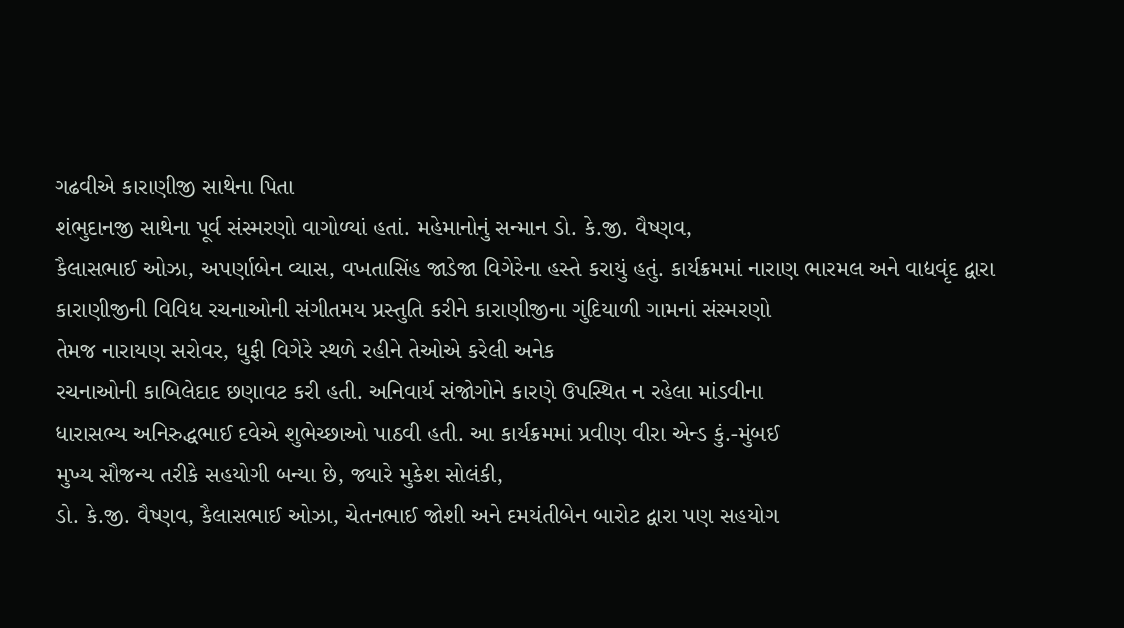ગઢવીએ કારાણીજી સાથેના પિતા
શંભુદાનજી સાથેના પૂર્વ સંસ્મરણો વાગોળ્યાં હતાં. મહેમાનોનું સન્માન ડો. કે.જી. વૈષ્ણવ,
કૈલાસભાઈ ઓઝા, અપર્ણાબેન વ્યાસ, વખતાસિંહ જાડેજા વિગેરેના હસ્તે કરાયું હતું. કાર્યક્રમમાં નારાણ ભારમલ અને વાદ્યવૃંદ દ્વારા
કારાણીજીની વિવિધ રચનાઓની સંગીતમય પ્રસ્તુતિ કરીને કારાણીજીના ગુંદિયાળી ગામનાં સંસ્મરણો
તેમજ નારાયણ સરોવર, ધુફી વિગેરે સ્થળે રહીને તેઓએ કરેલી અનેક
રચનાઓની કાબિલેદાદ છણાવટ કરી હતી. અનિવાર્ય સંજોગોને કારણે ઉપસ્થિત ન રહેલા માંડવીના
ધારાસભ્ય અનિરુદ્ધભાઈ દવેએ શુભેચ્છાઓ પાઠવી હતી. આ કાર્યક્રમમાં પ્રવીણ વીરા એન્ડ કું.-મુંબઈ
મુખ્ય સૌજન્ય તરીકે સહયોગી બન્યા છે, જ્યારે મુકેશ સોલંકી,
ડો. કે.જી. વૈષ્ણવ, કૈલાસભાઈ ઓઝા, ચેતનભાઈ જોશી અને દમયંતીબેન બારોટ દ્વારા પણ સહયોગ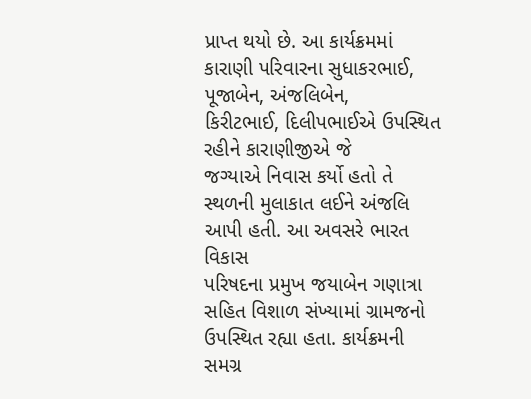પ્રાપ્ત થયો છે. આ કાર્યક્રમમાં
કારાણી પરિવારના સુધાકરભાઈ, પૂજાબેન, અંજલિબેન,
કિરીટભાઈ, દિલીપભાઈએ ઉપસ્થિત રહીને કારાણીજીએ જે
જગ્યાએ નિવાસ કર્યો હતો તે સ્થળની મુલાકાત લઈને અંજલિ આપી હતી. આ અવસરે ભારત વિકાસ
પરિષદના પ્રમુખ જયાબેન ગણાત્રા સહિત વિશાળ સંખ્યામાં ગ્રામજનો ઉપસ્થિત રહ્યા હતા. કાર્યક્રમની
સમગ્ર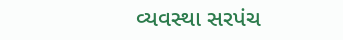વ્યવસ્થા સરપંચ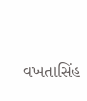વખતાસિંહ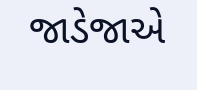જાડેજાએ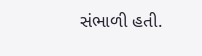સંભાળી હતી.